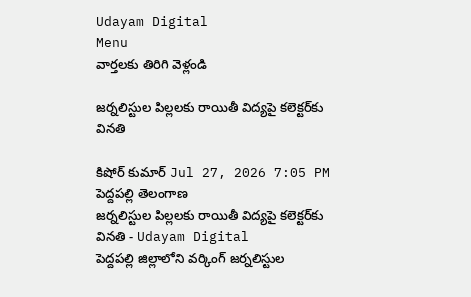Udayam Digital
Menu
వార్తలకు తిరిగి వెళ్లండి

జర్నలిస్టుల పిల్లలకు రాయితీ విద్యపై కలెక్టర్‌కు వినతి

కిషోర్ కుమార్ Jul 27, 2026 7:05 PM పెద్దపల్లి తెలంగాణ
జర్నలిస్టుల పిల్లలకు రాయితీ విద్యపై కలెక్టర్‌కు వినతి - Udayam Digital
పెద్దపల్లి జిల్లాలోని వర్కింగ్ జర్నలిస్టుల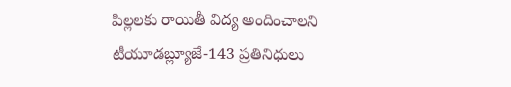పిల్లలకు రాయితీ విద్య అందించాలని టీయూడబ్ల్యూజే-143 ప్రతినిధులు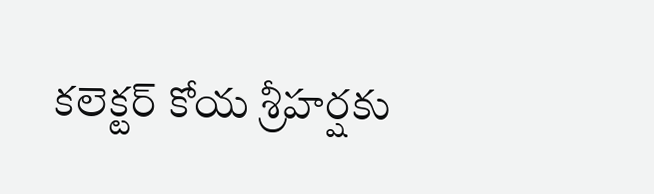కలెక్టర్ కోయ శ్రీహర్షకు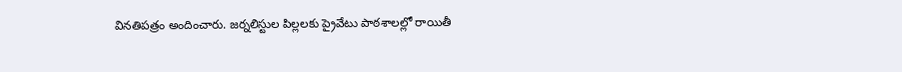వినతిపత్రం అందించారు. జర్నలిస్టుల పిల్లలకు ప్రైవేటు పాఠశాలల్లో రాయితీ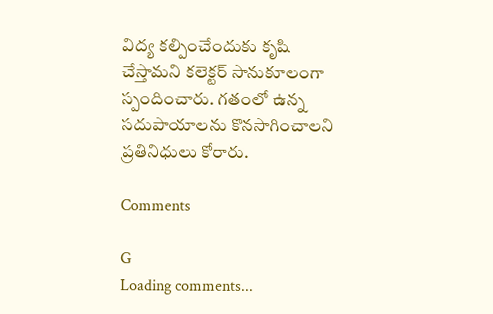విద్య కల్పించేందుకు కృషి చేస్తామని కలెక్టర్ సానుకూలంగా స్పందించారు. గతంలో ఉన్న సదుపాయాలను కొనసాగించాలని ప్రతినిధులు కోరారు.

Comments

G
Loading comments...